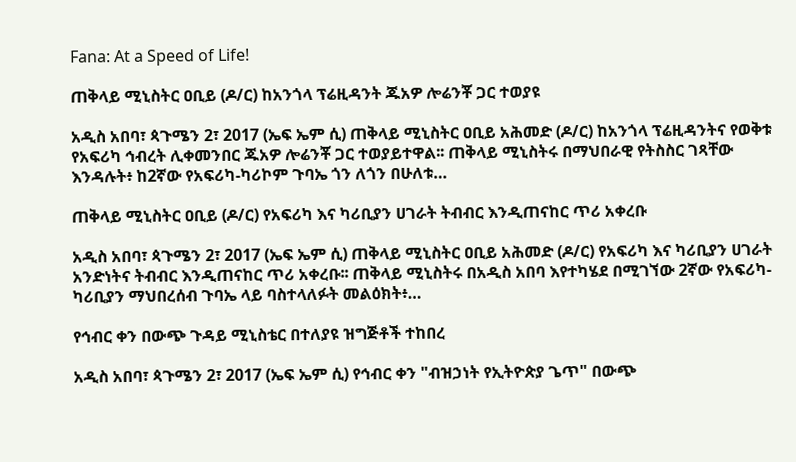Fana: At a Speed of Life!

ጠቅላይ ሚኒስትር ዐቢይ (ዶ/ር) ከአንጎላ ፕሬዚዳንት ጁአዎ ሎሬንቾ ጋር ተወያዩ

አዲስ አበባ፣ ጳጉሜን 2፣ 2017 (ኤፍ ኤም ሲ) ጠቅላይ ሚኒስትር ዐቢይ አሕመድ (ዶ/ር) ከአንጎላ ፕሬዚዳንትና የወቅቱ የአፍሪካ ኅብረት ሊቀመንበር ጁአዎ ሎሬንቾ ጋር ተወያይተዋል፡፡ ጠቅላይ ሚኒስትሩ በማህበራዊ የትስስር ገጻቸው እንዳሉት፥ ከ2ኛው የአፍሪካ-ካሪኮም ጉባኤ ጎን ለጎን በሁለቱ…

ጠቅላይ ሚኒስትር ዐቢይ (ዶ/ር) የአፍሪካ እና ካሪቢያን ሀገራት ትብብር እንዲጠናከር ጥሪ አቀረቡ

አዲስ አበባ፣ ጳጉሜን 2፣ 2017 (ኤፍ ኤም ሲ) ጠቅላይ ሚኒስትር ዐቢይ አሕመድ (ዶ/ር) የአፍሪካ እና ካሪቢያን ሀገራት አንድነትና ትብብር እንዲጠናከር ጥሪ አቀረቡ፡፡ ጠቅላይ ሚኒስትሩ በአዲስ አበባ እየተካሄደ በሚገኘው 2ኛው የአፍሪካ-ካሪቢያን ማህበረሰብ ጉባኤ ላይ ባስተላለፉት መልዕክት፥…

የኅብር ቀን በውጭ ጉዳይ ሚኒስቴር በተለያዩ ዝግጅቶች ተከበረ

አዲስ አበባ፣ ጳጉሜን 2፣ 2017 (ኤፍ ኤም ሲ) የኅብር ቀን "ብዝኃነት የኢትዮጵያ ጌጥ" በውጭ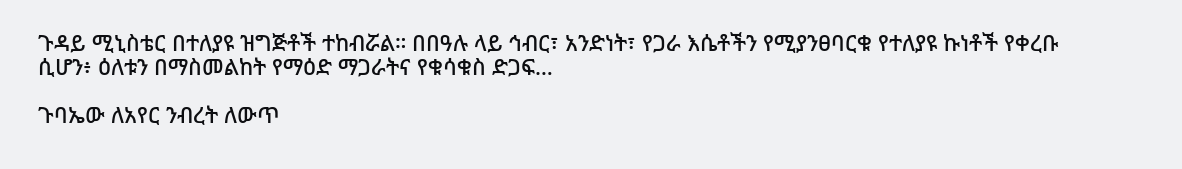ጉዳይ ሚኒስቴር በተለያዩ ዝግጅቶች ተከብሯል። በበዓሉ ላይ ኅብር፣ አንድነት፣ የጋራ እሴቶችን የሚያንፀባርቁ የተለያዩ ኩነቶች የቀረቡ ሲሆን፥ ዕለቱን በማስመልከት የማዕድ ማጋራትና የቁሳቁስ ድጋፍ…

ጉባኤው ለአየር ንብረት ለውጥ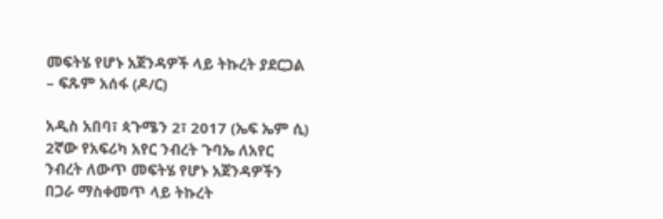መፍትሄ የሆኑ አጀንዳዎች ላይ ትኩረት ያደርጋል – ፍጹም አሰፋ (ዶ/ር)

አዲስ አበባ፣ ጳጉሜን 2፣ 2017 (ኤፍ ኤም ሲ) 2ኛው የአፍሪካ አየር ንብረት ጉባኤ ለአየር ንብረት ለውጥ መፍትሄ የሆኑ አጀንዳዎችን በጋራ ማስቀመጥ ላይ ትኩረት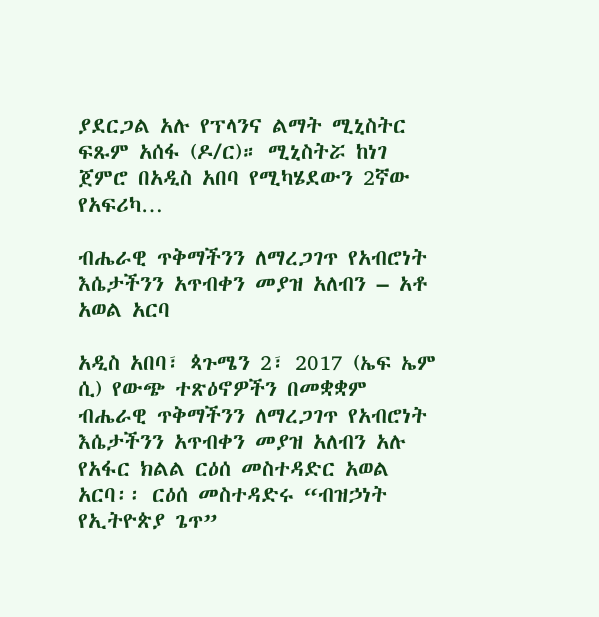ያደርጋል አሉ የፕላንና ልማት ሚኒስትር ፍጹም አሰፋ (ዶ/ር)። ሚኒስትሯ ከነገ ጀምሮ በአዲስ አበባ የሚካሄደውን 2ኛው የአፍሪካ…

ብሔራዊ ጥቅማችንን ለማረጋገጥ የአብሮነት እሴታችንን አጥብቀን መያዝ አለብን – አቶ አወል አርባ

አዲስ አበባ፣ ጳጉሜን 2፣ 2017 (ኤፍ ኤም ሲ) የውጭ ተጽዕኖዎችን በመቋቋም ብሔራዊ ጥቅማችንን ለማረጋገጥ የአብሮነት እሴታችንን አጥብቀን መያዝ አለብን አሉ የአፋር ክልል ርዕሰ መስተዳድር አወል አርባ፡፡ ርዕሰ መስተዳድሩ “ብዝኃነት የኢትዮጵያ ጌጥ”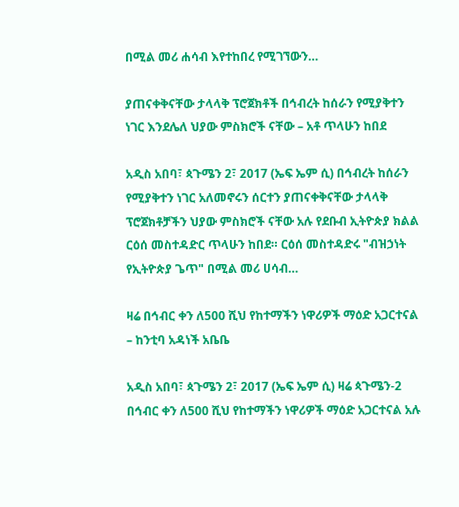በሚል መሪ ሐሳብ እየተከበረ የሚገኘውን…

ያጠናቀቅናቸው ታላላቅ ፕሮጀክቶች በኅብረት ከሰራን የሚያቅተን ነገር እንደሌለ ህያው ምስክሮች ናቸው – አቶ ጥላሁን ከበደ

አዲስ አበባ፣ ጳጉሜን 2፣ 2017 (ኤፍ ኤም ሲ) በኅብረት ከሰራን የሚያቅተን ነገር አለመኖሩን ሰርተን ያጠናቀቅናቸው ታላላቅ ፕሮጀክቶቻችን ህያው ምስክሮች ናቸው አሉ የደቡብ ኢትዮጵያ ክልል ርዕሰ መስተዳድር ጥላሁን ከበደ። ርዕሰ መስተዳድሩ "ብዝኃነት የኢትዮጵያ ጌጥ" በሚል መሪ ሀሳብ…

ዛሬ በኅብር ቀን ለ500 ሺህ የከተማችን ነዋሪዎች ማዕድ አጋርተናል – ከንቲባ አዳነች አቤቤ

አዲስ አበባ፣ ጳጉሜን 2፣ 2017 (ኤፍ ኤም ሲ) ዛሬ ጳጉሜን-2 በኅብር ቀን ለ500 ሺህ የከተማችን ነዋሪዎች ማዕድ አጋርተናል አሉ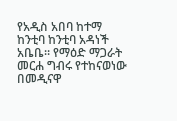የአዲስ አበባ ከተማ ከንቲባ ከንቲባ አዳነች አቤቤ። የማዕድ ማጋራት መርሐ ግብሩ የተከናወነው በመዲናዋ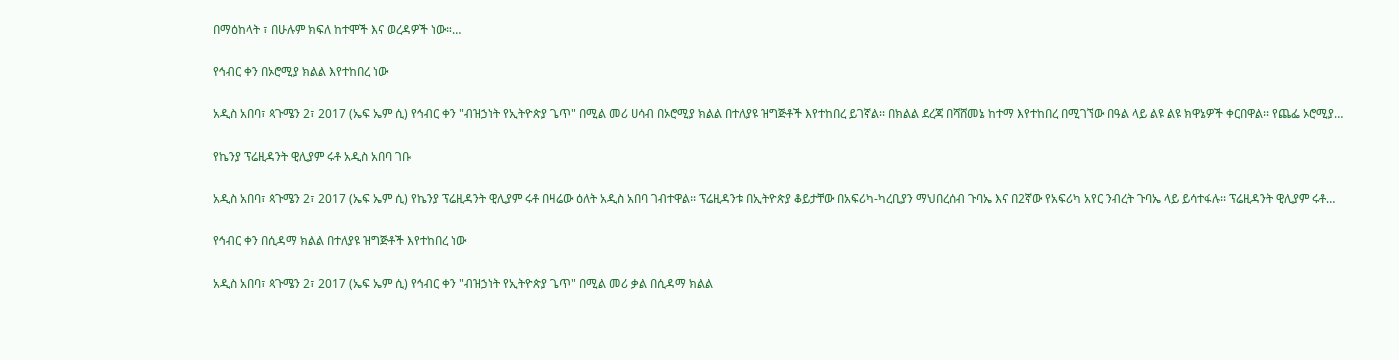በማዕከላት ፣ በሁሉም ክፍለ ከተሞች እና ወረዳዎች ነው።…

የኅብር ቀን በኦሮሚያ ክልል እየተከበረ ነው

አዲስ አበባ፣ ጳጉሜን 2፣ 2017 (ኤፍ ኤም ሲ) የኅብር ቀን "ብዝኃነት የኢትዮጵያ ጌጥ" በሚል መሪ ሀሳብ በኦሮሚያ ክልል በተለያዩ ዝግጅቶች እየተከበረ ይገኛል፡፡ በክልል ደረጃ በሻሸመኔ ከተማ እየተከበረ በሚገኘው በዓል ላይ ልዩ ልዩ ክዋኔዎች ቀርበዋል፡፡ የጨፌ ኦሮሚያ…

የኬንያ ፕሬዚዳንት ዊሊያም ሩቶ አዲስ አበባ ገቡ

አዲስ አበባ፣ ጳጉሜን 2፣ 2017 (ኤፍ ኤም ሲ) የኬንያ ፕሬዚዳንት ዊሊያም ሩቶ በዛሬው ዕለት አዲስ አበባ ገብተዋል፡፡ ፕሬዚዳንቱ በኢትዮጵያ ቆይታቸው በአፍሪካ-ካረቢያን ማህበረሰብ ጉባኤ እና በ2ኛው የአፍሪካ አየር ንብረት ጉባኤ ላይ ይሳተፋሉ፡፡ ፕሬዚዳንት ዊሊያም ሩቶ…

የኅብር ቀን በሲዳማ ክልል በተለያዩ ዝግጅቶች እየተከበረ ነው

አዲስ አበባ፣ ጳጉሜን 2፣ 2017 (ኤፍ ኤም ሲ) የኅብር ቀን "ብዝኃነት የኢትዮጵያ ጌጥ" በሚል መሪ ቃል በሲዳማ ክልል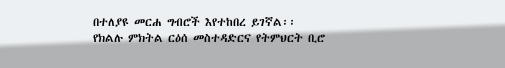በተለያዩ መርሐ ግብሮች እየተከበረ ይገኛል፡፡ የክልሉ ምክትል ርዕሰ መስተዳድርና የትምህርት ቢሮ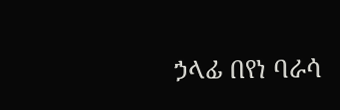ኃላፊ በየነ ባራሳ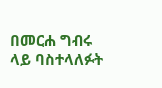በመርሐ ግብሩ ላይ ባስተላለፉት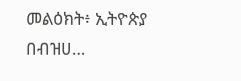መልዕክት፥ ኢትዮጵያ በብዝሀ…